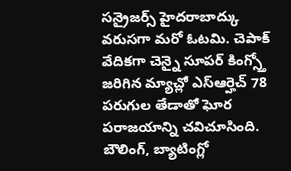సన్రైజర్స్ హైదరాబాద్కు వరుసగా మరో ఓటమి. చెపాక్ వేదికగా చెన్నై సూపర్ కింగ్స్తో జరిగిన మ్యాచ్లో ఎస్ఆర్హెచ్ 78 పరుగుల తేడాతో ఘోర పరాజయాన్ని చవిచూసింది. బౌలింగ్, బ్యాటింగ్లో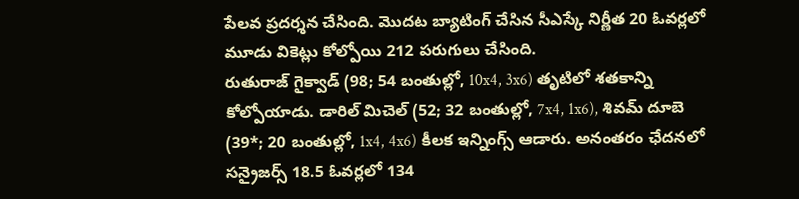పేలవ ప్రదర్శన చేసింది. మొదట బ్యాటింగ్ చేసిన సీఎస్కే నిర్ణీత 20 ఓవర్లలో మూడు వికెట్లు కోల్పోయి 212 పరుగులు చేసింది.
రుతురాజ్ గైక్వాడ్ (98; 54 బంతుల్లో, 10x4, 3x6) తృటిలో శతకాన్ని కోల్పోయాడు. డారిల్ మిచెల్ (52; 32 బంతుల్లో, 7x4, 1x6), శివమ్ దూబె (39*; 20 బంతుల్లో, 1x4, 4x6) కీలక ఇన్నింగ్స్ ఆడారు. అనంతరం ఛేదనలో సన్రైజర్స్ 18.5 ఓవర్లలో 134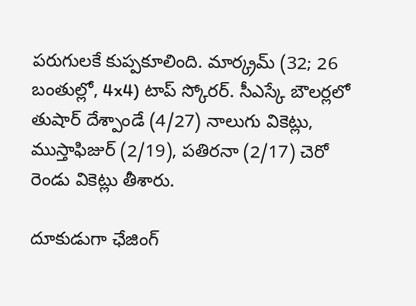పరుగులకే కుప్పకూలింది. మార్క్రమ్ (32; 26 బంతుల్లో, 4x4) టాప్ స్కోరర్. సీఎస్కే బౌలర్లలో తుషార్ దేశ్పాండే (4/27) నాలుగు వికెట్లు, ముస్తాఫిజుర్ (2/19), పతిరనా (2/17) చెరో రెండు వికెట్లు తీశారు.

దూకుడుగా ఛేజింగ్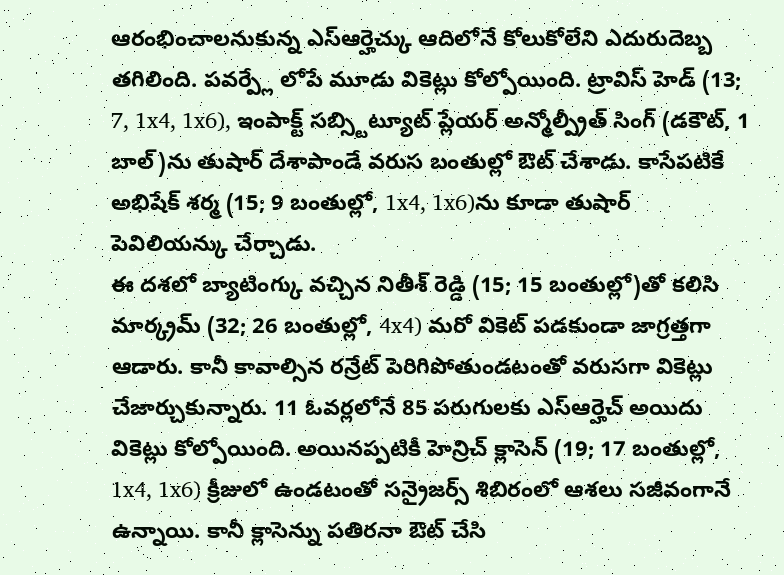ఆరంభించాలనుకున్న ఎస్ఆర్హెచ్కు ఆదిలోనే కోలుకోలేని ఎదురుదెబ్బ తగిలింది. పవర్ప్లే లోపే మూడు వికెట్లు కోల్పోయింది. ట్రావిస్ హెడ్ (13; 7, 1x4, 1x6), ఇంపాక్ట్ సబ్స్టిట్యూట్ ప్లేయర్ అన్మోల్ప్రీత్ సింగ్ (డకౌట్, 1 బాల్)ను తుషార్ దేశాపాండే వరుస బంతుల్లో ఔట్ చేశాడు. కాసేపటికే అభిషేక్ శర్మ (15; 9 బంతుల్లో, 1x4, 1x6)ను కూడా తుషార్ పెవిలియన్కు చేర్చాడు.
ఈ దశలో బ్యాటింగ్కు వచ్చిన నితీశ్ రెడ్డి (15; 15 బంతుల్లో)తో కలిసి మార్క్రమ్ (32; 26 బంతుల్లో, 4x4) మరో వికెట్ పడకుండా జాగ్రత్తగా ఆడారు. కానీ కావాల్సిన రన్రేట్ పెరిగిపోతుండటంతో వరుసగా వికెట్లు చేజార్చుకున్నారు. 11 ఓవర్లలోనే 85 పరుగులకు ఎస్ఆర్హెచ్ అయిదు వికెట్లు కోల్పోయింది. అయినప్పటికీ హెన్రిచ్ క్లాసెన్ (19; 17 బంతుల్లో, 1x4, 1x6) క్రీజులో ఉండటంతో సన్రైజర్స్ శిబిరంలో ఆశలు సజీవంగానే ఉన్నాయి. కానీ క్లాసెన్ను పతిరనా ఔట్ చేసి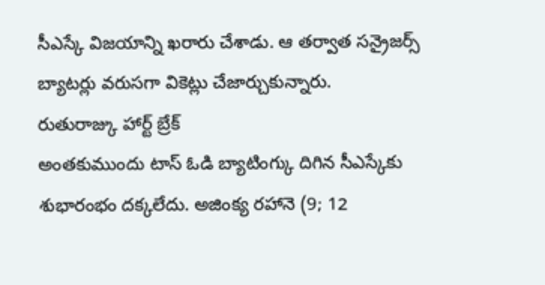సీఎస్కే విజయాన్ని ఖరారు చేశాడు. ఆ తర్వాత సన్రైజర్స్ బ్యాటర్లు వరుసగా వికెట్లు చేజార్చుకున్నారు.
రుతురాజ్కు హార్ట్ బ్రేక్
అంతకుముందు టాస్ ఓడి బ్యాటింగ్కు దిగిన సీఎస్కేకు శుభారంభం దక్కలేదు. అజింక్య రహానె (9; 12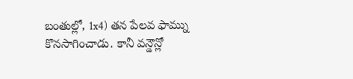బంతుల్లో, 1x4) తన పేలవ ఫామ్ను కొనసాగించాడు. కానీ వన్డౌన్లో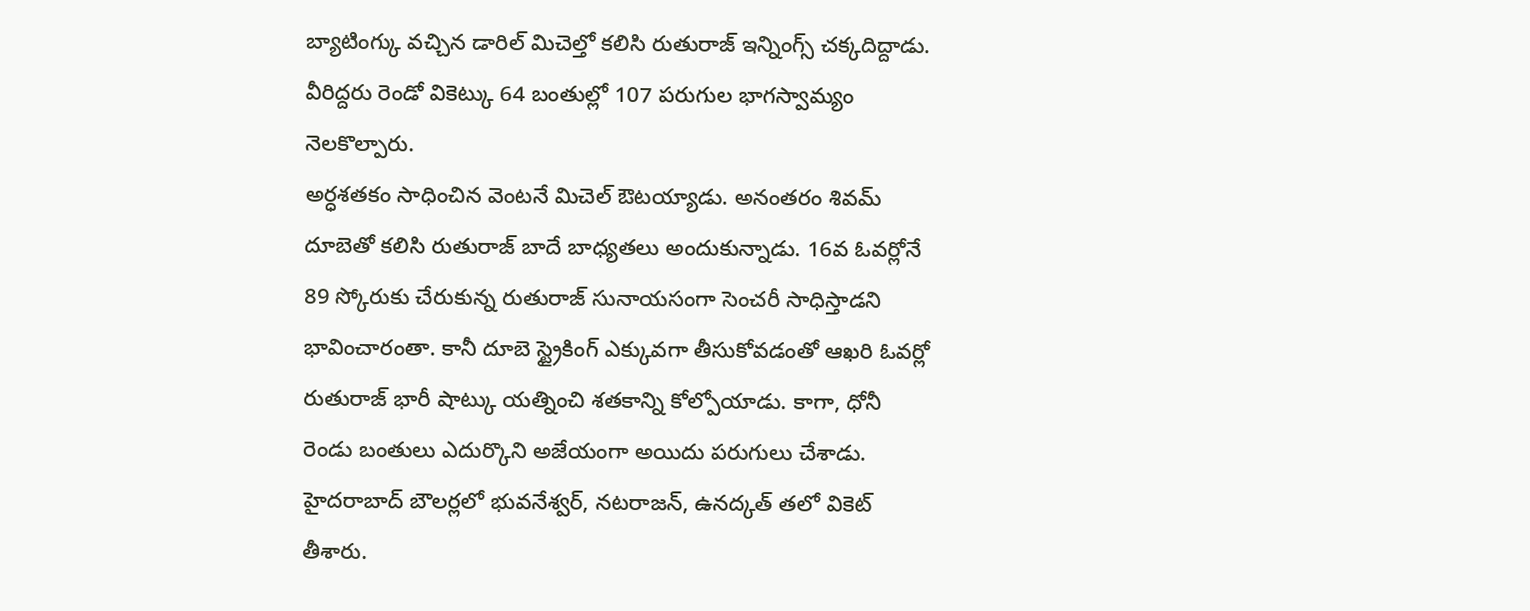బ్యాటింగ్కు వచ్చిన డారిల్ మిచెల్తో కలిసి రుతురాజ్ ఇన్నింగ్స్ చక్కదిద్దాడు. వీరిద్దరు రెండో వికెట్కు 64 బంతుల్లో 107 పరుగుల భాగస్వామ్యం నెలకొల్పారు.
అర్ధశతకం సాధించిన వెంటనే మిచెల్ ఔటయ్యాడు. అనంతరం శివమ్ దూబెతో కలిసి రుతురాజ్ బాదే బాధ్యతలు అందుకున్నాడు. 16వ ఓవర్లోనే 89 స్కోరుకు చేరుకున్న రుతురాజ్ సునాయసంగా సెంచరీ సాధిస్తాడని భావించారంతా. కానీ దూబె స్ట్రైకింగ్ ఎక్కువగా తీసుకోవడంతో ఆఖరి ఓవర్లో రుతురాజ్ భారీ షాట్కు యత్నించి శతకాన్ని కోల్పోయాడు. కాగా, ధోనీ రెండు బంతులు ఎదుర్కొని అజేయంగా అయిదు పరుగులు చేశాడు. హైదరాబాద్ బౌలర్లలో భువనేశ్వర్, నటరాజన్, ఉనద్కత్ తలో వికెట్ తీశారు.